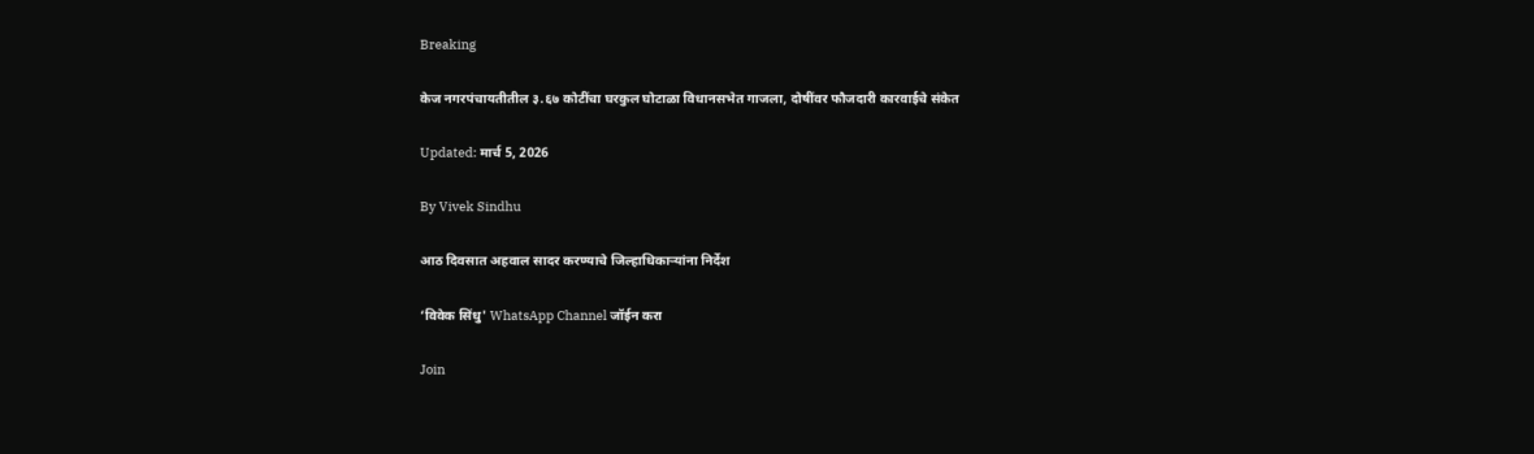Breaking

केज नगरपंचायतीतील ३.६७ कोटींचा घरकुल घोटाळा विधानसभेत गाजला, दोषींवर फौजदारी कारवाईचे संकेत

Updated: मार्च 5, 2026

By Vivek Sindhu

आठ दिवसात अहवाल सादर करण्याचे जिल्हाधिकाऱ्यांना निर्देश

‘विवेक सिंधु' WhatsApp Channel जॉईन करा

Join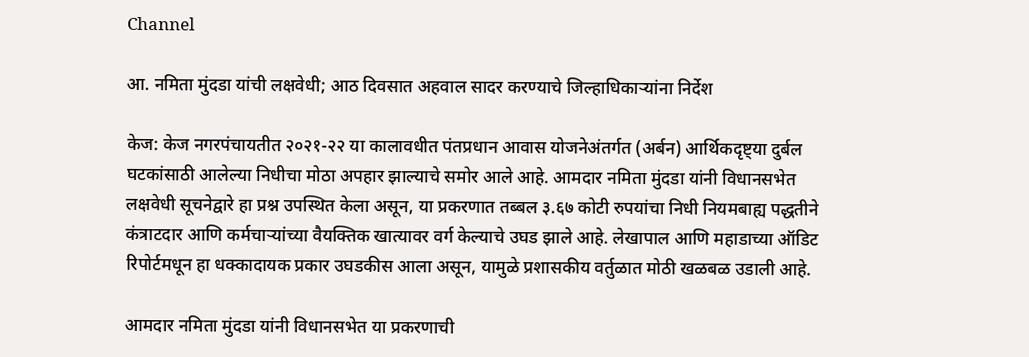Channel

आ. नमिता मुंदडा यांची लक्षवेधी; आठ दिवसात अहवाल सादर करण्याचे जिल्हाधिकाऱ्यांना निर्देश

केज: केज नगरपंचायतीत २०२१-२२ या कालावधीत पंतप्रधान आवास योजनेअंतर्गत (अर्बन) आर्थिकदृष्ट्या दुर्बल घटकांसाठी आलेल्या निधीचा मोठा अपहार झाल्याचे समोर आले आहे. आमदार नमिता मुंदडा यांनी विधानसभेत लक्षवेधी सूचनेद्वारे हा प्रश्न उपस्थित केला असून, या प्रकरणात तब्बल ३.६७ कोटी रुपयांचा निधी नियमबाह्य पद्धतीने कंत्राटदार आणि कर्मचाऱ्यांच्या वैयक्तिक खात्यावर वर्ग केल्याचे उघड झाले आहे. लेखापाल आणि महाडाच्या ऑडिट रिपोर्टमधून हा धक्कादायक प्रकार उघडकीस आला असून, यामुळे प्रशासकीय वर्तुळात मोठी खळबळ उडाली आहे.

आमदार नमिता मुंदडा यांनी विधानसभेत या प्रकरणाची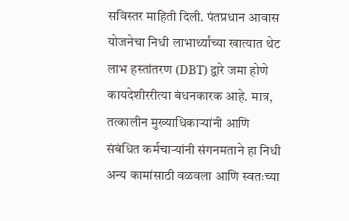सविस्तर माहिती दिली. पंतप्रधान आवास योजनेचा निधी लाभार्थ्यांच्या खात्यात थेट लाभ हस्तांतरण (DBT) द्वारे जमा होणे कायदेशीररीत्या बंधनकारक आहे. मात्र, तत्कालीन मुख्याधिकाऱ्यांनी आणि संबंधित कर्मचाऱ्यांनी संगनमताने हा निधी अन्य कामांसाठी वळवला आणि स्वतःच्या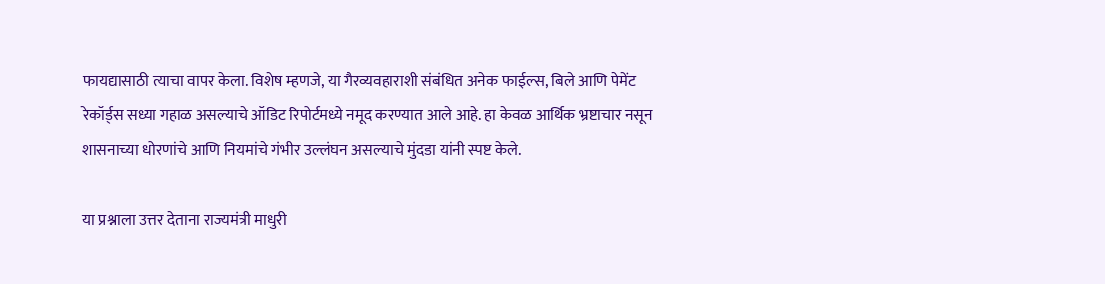फायद्यासाठी त्याचा वापर केला. विशेष म्हणजे, या गैरव्यवहाराशी संबंधित अनेक फाईल्स, बिले आणि पेमेंट रेकॉर्ड्स सध्या गहाळ असल्याचे ऑडिट रिपोर्टमध्ये नमूद करण्यात आले आहे. हा केवळ आर्थिक भ्रष्टाचार नसून शासनाच्या धोरणांचे आणि नियमांचे गंभीर उल्लंघन असल्याचे मुंदडा यांनी स्पष्ट केले.

या प्रश्नाला उत्तर देताना राज्यमंत्री माधुरी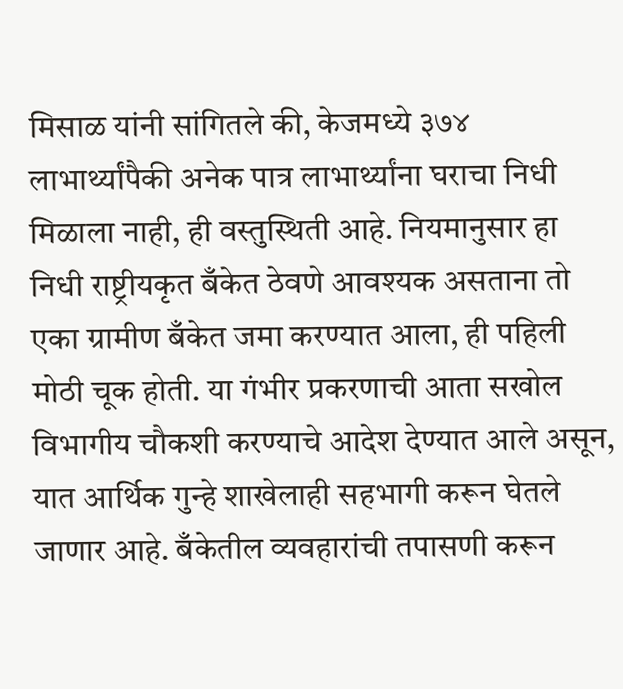मिसाळ यांनी सांगितले की, केजमध्ये ३७४ लाभार्थ्यांपैकी अनेक पात्र लाभार्थ्यांना घराचा निधी मिळाला नाही, ही वस्तुस्थिती आहे. नियमानुसार हा निधी राष्ट्रीयकृत बँकेत ठेवणे आवश्यक असताना तो एका ग्रामीण बँकेत जमा करण्यात आला, ही पहिली मोठी चूक होती. या गंभीर प्रकरणाची आता सखोल विभागीय चौकशी करण्याचे आदेश देण्यात आले असून, यात आर्थिक गुन्हे शाखेलाही सहभागी करून घेतले जाणार आहे. बँकेतील व्यवहारांची तपासणी करून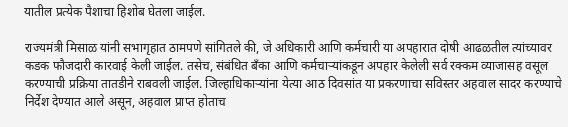यातील प्रत्येक पैशाचा हिशोब घेतला जाईल.

राज्यमंत्री मिसाळ यांनी सभागृहात ठामपणे सांगितले की, जे अधिकारी आणि कर्मचारी या अपहारात दोषी आढळतील त्यांच्यावर कडक फौजदारी कारवाई केली जाईल. तसेच, संबंधित बँका आणि कर्मचाऱ्यांकडून अपहार केलेली सर्व रक्कम व्याजासह वसूल करण्याची प्रक्रिया तातडीने राबवली जाईल. जिल्हाधिकाऱ्यांना येत्या आठ दिवसांत या प्रकरणाचा सविस्तर अहवाल सादर करण्याचे निर्देश देण्यात आले असून, अहवाल प्राप्त होताच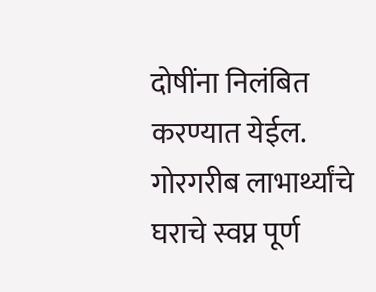दोषींना निलंबित करण्यात येईल. गोरगरीब लाभार्थ्यांचे घराचे स्वप्न पूर्ण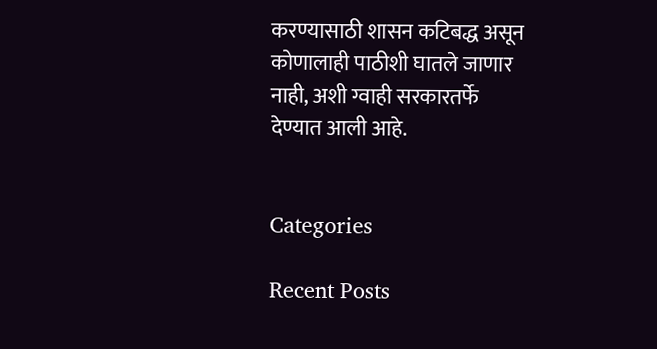करण्यासाठी शासन कटिबद्ध असून कोणालाही पाठीशी घातले जाणार नाही, अशी ग्वाही सरकारतर्फे देण्यात आली आहे.


Categories

Recent Posts